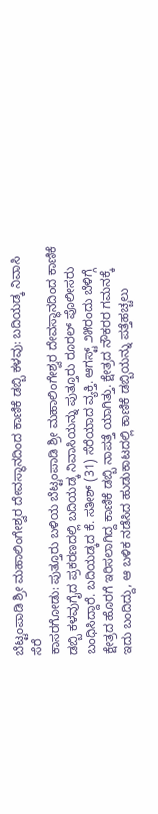ಬೆಟ್ಟಂಪಾಡಿ ಶ್ರೀ ಮಹಾಲಿಂಗೇಶ್ವರ ದೇವಸ್ಥಾನದಿಂದ ಕಾಣಿಕೆ ಡಬ್ಬಿ ಕಳವು: ಬದಿಯಡ್ಕ ನಿವಾಸಿ ಸೆರೆ
ಕಾಸರಗೋಡು: ಪುತ್ತೂರು ಬಳಿಯ ಬೆಟ್ಟಂಪಾಡಿ ಶ್ರೀ ಮಹಾಲಿಂಗೇಶ್ವರ ದೇವಸ್ಥಾನದಿಂದ ಕಾಣಿಕೆ ಡಬ್ಬಿ ಕಳವುಗೈದ ಪ್ರಕರಣದಲ್ಲಿ ಬದಿಯಡ್ಕ ನಿವಾಸಿಯನ್ನು ಪುತ್ತೂರು ರೂರಲ್ ಪೊಲೀಸರು ಬಂಧಿಸಿದ್ದಾರೆ. ಬದಿಯಡ್ಕದ ಕೆ. ಸತೀಶ್ (31) ಸೆರೆಯಾದ ವ್ಯಕ್ತಿ. ಆಗಸ್ಟ್ ೨೫ರಂದು ಬೆಳಿಗ್ಗೆ ಕ್ಷೇತ್ರದ ಹೊರಗೆ ಇರಿಸಲಾಗಿದ್ದ ಕಾಣಿಕೆ ಡಬ್ಬಿ ನಾಪತ್ತೆ ಯಾಗಿತ್ತು. ಕ್ಷೇತ್ರದ ನೌಕರರ ಗಮನಕ್ಕೆ ಇದು ಬಂದಿದ್ದು, ಆ ಬಳಿಕ ನಡೆಸಿದ ಹುಡುಕಾಟದಲ್ಲಿ ಕಾಣಿಕೆ ಡಬ್ಬಿಯನ್ನು ಪತ್ತೆಹಚ್ಚಲು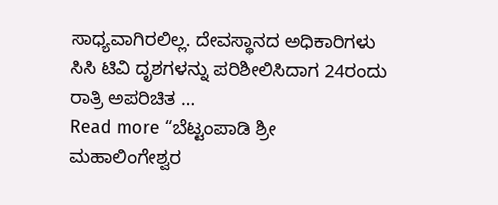ಸಾಧ್ಯವಾಗಿರಲಿಲ್ಲ. ದೇವಸ್ಥಾನದ ಅಧಿಕಾರಿಗಳು ಸಿಸಿ ಟಿವಿ ದೃಶಗಳನ್ನು ಪರಿಶೀಲಿಸಿದಾಗ 24ರಂದು ರಾತ್ರಿ ಅಪರಿಚಿತ …
Read more “ಬೆಟ್ಟಂಪಾಡಿ ಶ್ರೀ ಮಹಾಲಿಂಗೇಶ್ವರ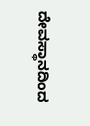ದೇವಸ್ಥಾನದಿಂದ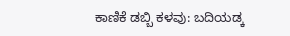ಕಾಣಿಕೆ ಡಬ್ಬಿ ಕಳವು: ಬದಿಯಡ್ಕ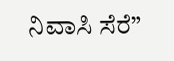ನಿವಾಸಿ ಸೆರೆ”